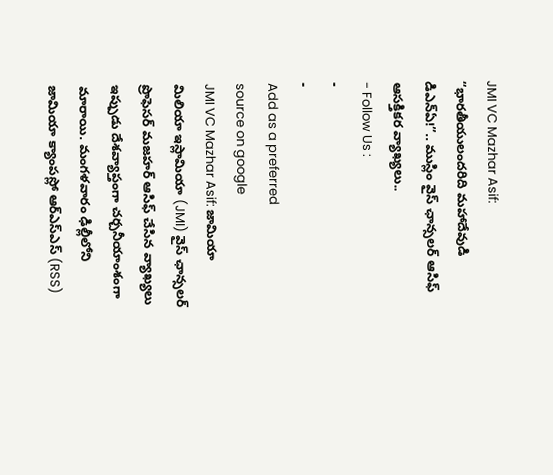JMI VC Mazhar Asif: “భారతీయులందరిది మహాదేవుడి డిఎన్ఏ!”.. ముస్లిం వైస్ ఛాన్సలర్ ఆసిఫ్ ఆసక్తికర వ్యాఖ్యలు..
- Follow Us :
-
-
Add as a preferred
source on google
JMI VC Mazhar Asif: జామియా మిలియా ఇస్లామియా (JMI) వైస్ ఛాన్సలర్ ప్రొఫెసర్ మజహర్ ఆసిఫ్ చేసిన వ్యాఖ్యలు ఇప్పుడు దేశవ్యాప్తంగా చర్చనీయాంశంగా మారాయి. మంగళవారం ఢిల్లీలోని జామియా క్యాంపస్లో ఆర్ఎస్ఎస్ (RSS)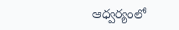ఆధ్వర్యంలో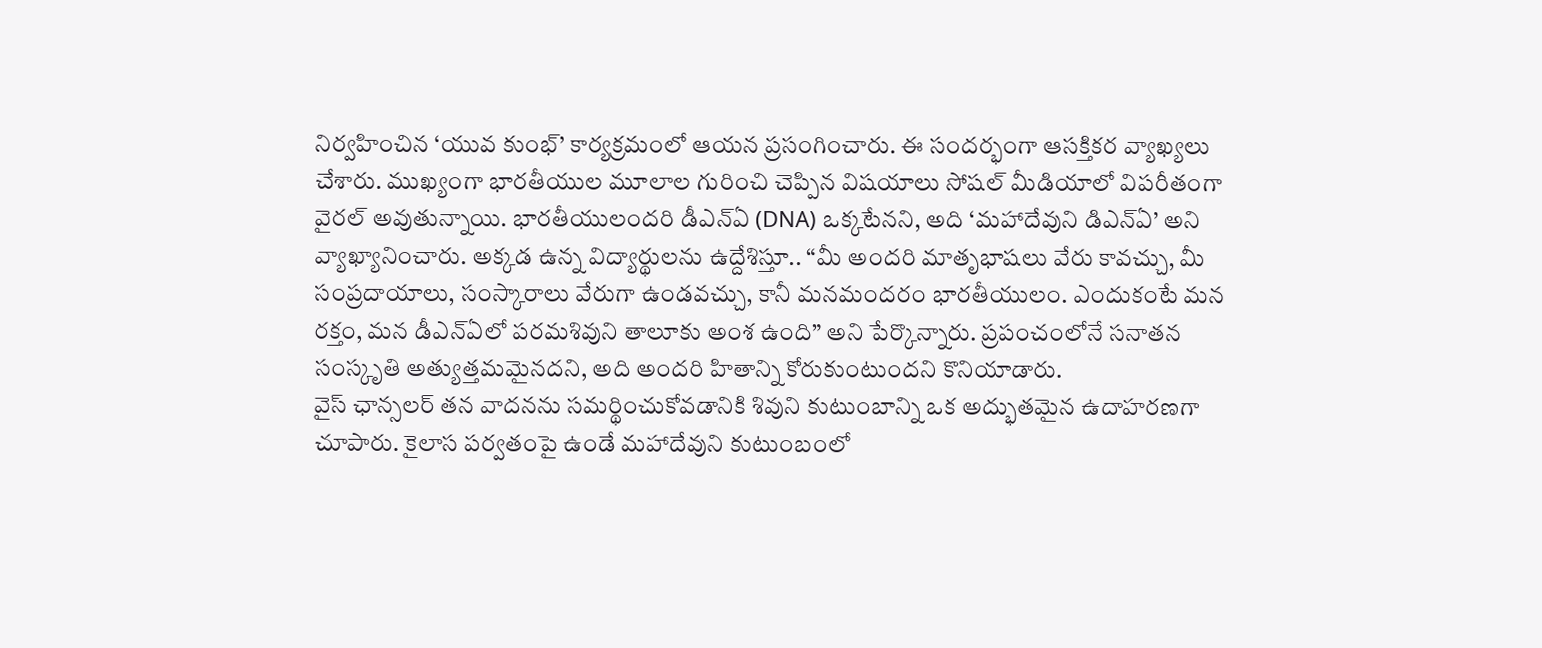నిర్వహించిన ‘యువ కుంభ్’ కార్యక్రమంలో ఆయన ప్రసంగించారు. ఈ సందర్భంగా ఆసక్తికర వ్యాఖ్యలు చేశారు. ముఖ్యంగా భారతీయుల మూలాల గురించి చెప్పిన విషయాలు సోషల్ మీడియాలో విపరీతంగా వైరల్ అవుతున్నాయి. భారతీయులందరి డీఎన్ఏ (DNA) ఒక్కటేనని, అది ‘మహాదేవుని డిఎన్ఏ’ అని వ్యాఖ్యానించారు. అక్కడ ఉన్న విద్యార్థులను ఉద్దేశిస్తూ.. “మీ అందరి మాతృభాషలు వేరు కావచ్చు, మీ సంప్రదాయాలు, సంస్కారాలు వేరుగా ఉండవచ్చు, కానీ మనమందరం భారతీయులం. ఎందుకంటే మన రక్తం, మన డీఎన్ఏలో పరమశివుని తాలూకు అంశ ఉంది” అని పేర్కొన్నారు. ప్రపంచంలోనే సనాతన సంస్కృతి అత్యుత్తమమైనదని, అది అందరి హితాన్ని కోరుకుంటుందని కొనియాడారు.
వైస్ ఛాన్సలర్ తన వాదనను సమర్థించుకోవడానికి శివుని కుటుంబాన్ని ఒక అద్భుతమైన ఉదాహరణగా చూపారు. కైలాస పర్వతంపై ఉండే మహాదేవుని కుటుంబంలో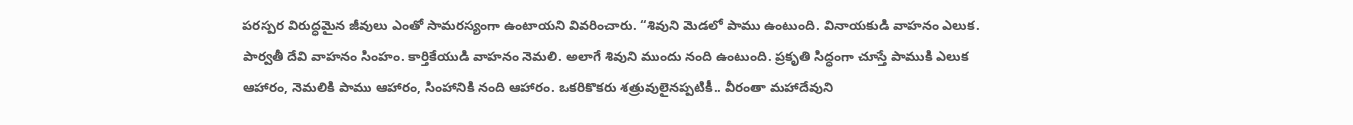పరస్పర విరుద్ధమైన జీవులు ఎంతో సామరస్యంగా ఉంటాయని వివరించారు. “శివుని మెడలో పాము ఉంటుంది. వినాయకుడి వాహనం ఎలుక. పార్వతీ దేవి వాహనం సింహం. కార్తికేయుడి వాహనం నెమలి. అలాగే శివుని ముందు నంది ఉంటుంది. ప్రకృతి సిద్ధంగా చూస్తే పాముకి ఎలుక ఆహారం, నెమలికి పాము ఆహారం, సింహానికి నంది ఆహారం. ఒకరికొకరు శత్రువులైనప్పటికీ.. వీరంతా మహాదేవుని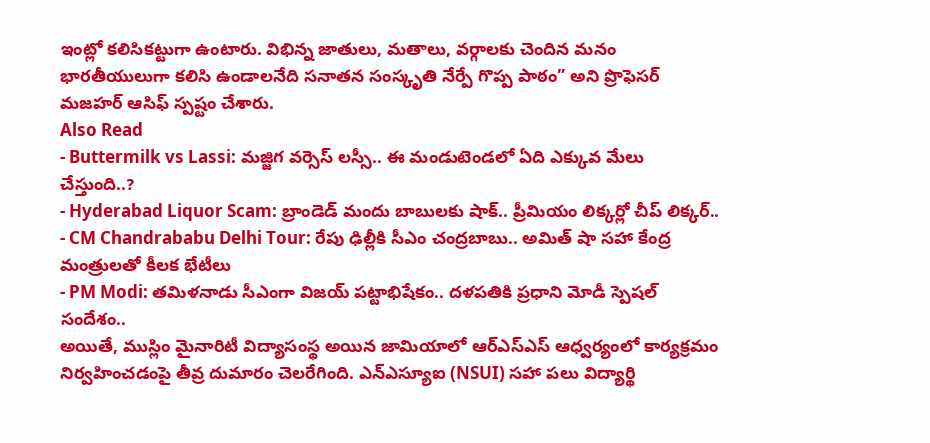ఇంట్లో కలిసికట్టుగా ఉంటారు. విభిన్న జాతులు, మతాలు, వర్గాలకు చెందిన మనం భారతీయులుగా కలిసి ఉండాలనేది సనాతన సంస్కృతి నేర్పే గొప్ప పాఠం” అని ప్రొఫెసర్ మజహర్ ఆసిఫ్ స్పష్టం చేశారు.
Also Read
- Buttermilk vs Lassi: మజ్జిగ వర్సెస్ లస్సీ.. ఈ మండుటెండలో ఏది ఎక్కువ మేలు చేస్తుంది..?
- Hyderabad Liquor Scam: బ్రాండెడ్ మందు బాబులకు షాక్.. ప్రీమియం లిక్కర్లో చీప్ లిక్కర్..
- CM Chandrababu Delhi Tour: రేపు ఢిల్లీకి సీఎం చంద్రబాబు.. అమిత్ షా సహా కేంద్ర మంత్రులతో కీలక భేటీలు
- PM Modi: తమిళనాడు సీఎంగా విజయ్ పట్టాభిషేకం.. దళపతికి ప్రధాని మోడీ స్పెషల్ సందేశం..
అయితే, ముస్లిం మైనారిటీ విద్యాసంస్థ అయిన జామియాలో ఆర్ఎస్ఎస్ ఆధ్వర్యంలో కార్యక్రమం నిర్వహించడంపై తీవ్ర దుమారం చెలరేగింది. ఎన్ఎస్యూఐ (NSUI) సహా పలు విద్యార్థి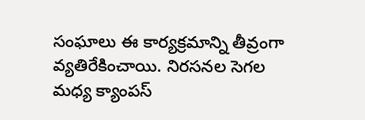సంఘాలు ఈ కార్యక్రమాన్ని తీవ్రంగా వ్యతిరేకించాయి. నిరసనల సెగల మధ్య క్యాంపస్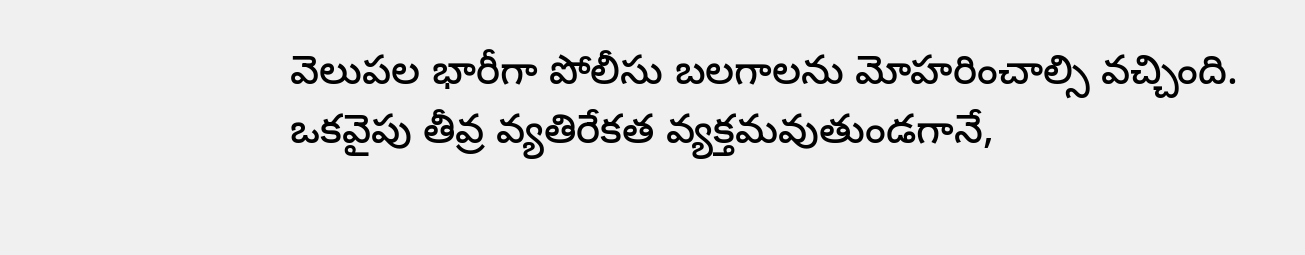వెలుపల భారీగా పోలీసు బలగాలను మోహరించాల్సి వచ్చింది. ఒకవైపు తీవ్ర వ్యతిరేకత వ్యక్తమవుతుండగానే,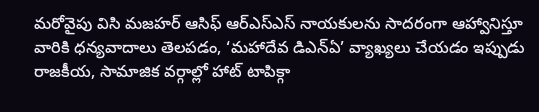మరోవైపు విసి మజహర్ ఆసిఫ్ ఆర్ఎస్ఎస్ నాయకులను సాదరంగా ఆహ్వానిస్తూ వారికి ధన్యవాదాలు తెలపడం, ‘మహాదేవ డిఎన్ఏ’ వ్యాఖ్యలు చేయడం ఇప్పుడు రాజకీయ, సామాజిక వర్గాల్లో హాట్ టాపిక్గా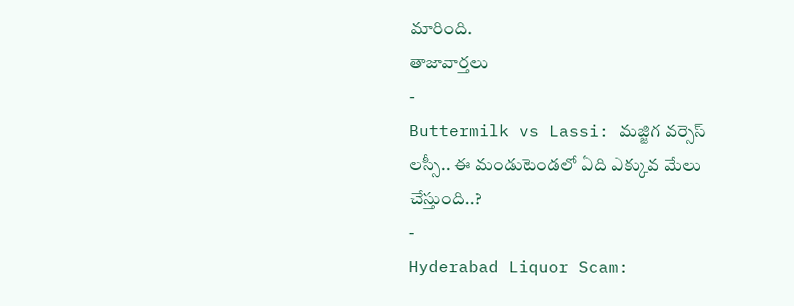మారింది.
తాజావార్తలు
-
Buttermilk vs Lassi: మజ్జిగ వర్సెస్ లస్సీ.. ఈ మండుటెండలో ఏది ఎక్కువ మేలు చేస్తుంది..?
-
Hyderabad Liquor Scam: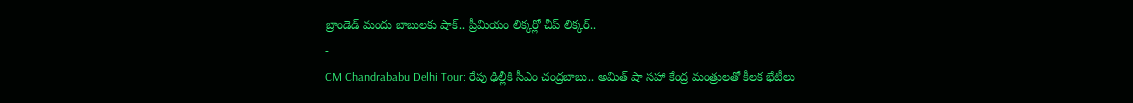బ్రాండెడ్ మందు బాబులకు షాక్.. ప్రీమియం లిక్కర్లో చీప్ లిక్కర్..
-
CM Chandrababu Delhi Tour: రేపు ఢిల్లీకి సీఎం చంద్రబాబు.. అమిత్ షా సహా కేంద్ర మంత్రులతో కీలక భేటీలు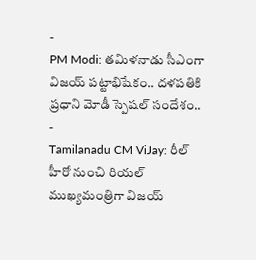-
PM Modi: తమిళనాడు సీఎంగా విజయ్ పట్టాభిషేకం.. దళపతికి ప్రధాని మోడీ స్పెషల్ సందేశం..
-
Tamilanadu CM ViJay: రీల్ హీరో నుంచి రియల్ ముఖ్యమంత్రిగా విజయ్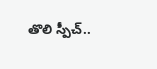తొలి స్పీచ్..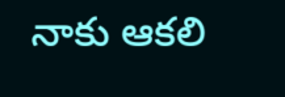నాకు ఆకలి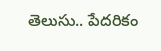తెలుసు.. పేదరికం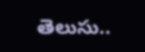తెలుసు..